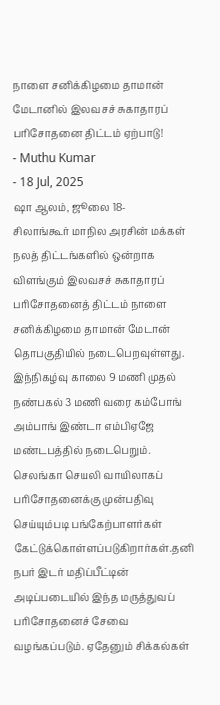நாளை சனிக்கிழமை தாமான் மேடானில் இலவசச் சுகாதாரப் பரிசோதனை திட்டம் ஏற்பாடு!
- Muthu Kumar
- 18 Jul, 2025
ஷா ஆலம், ஜூலை 18-
சிலாங்கூர் மாநில அரசின் மக்கள் நலத் திட்டங்களில் ஒன்றாக விளங்கும் இலவசச் சுகாதாரப் பரிசோதனைத் திட்டம் நாளை சனிக்கிழமை தாமான் மேடான் தொபகுதியில் நடைபெறவுள்ளது. இந்நிகழ்வு காலை 9 மணி முதல் நண்பகல் 3 மணி வரை கம்போங் அம்பாங் இண்டா எம்பிஏஜே மண்டபத்தில் நடைபெறும்.
செலங்கா செயலி வாயிலாகப் பரிசோதனைக்கு முன்பதிவு செய்யும்படி பங்கேற்பாளர்கள் கேட்டுக்கொள்ளப்படுகிறார்கள்.தனி நபர் இடர் மதிப்பீட்டின் அடிப்படையில் இந்த மருத்துவப் பரிசோதனைச் சேவை வழங்கப்படும். ஏதேனும் சிக்கல்கள்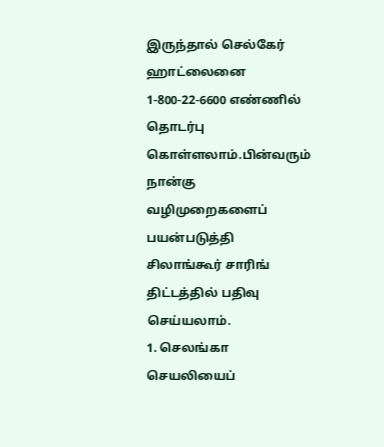இருந்தால் செல்கேர் ஹாட்லைனை 1-800-22-6600 எண்ணில் தொடர்பு கொள்ளலாம்.பின்வரும் நான்கு வழிமுறைகளைப் பயன்படுத்தி
சிலாங்கூர் சாரிங் திட்டத்தில் பதிவு செய்யலாம்.
1. செலங்கா செயலியைப்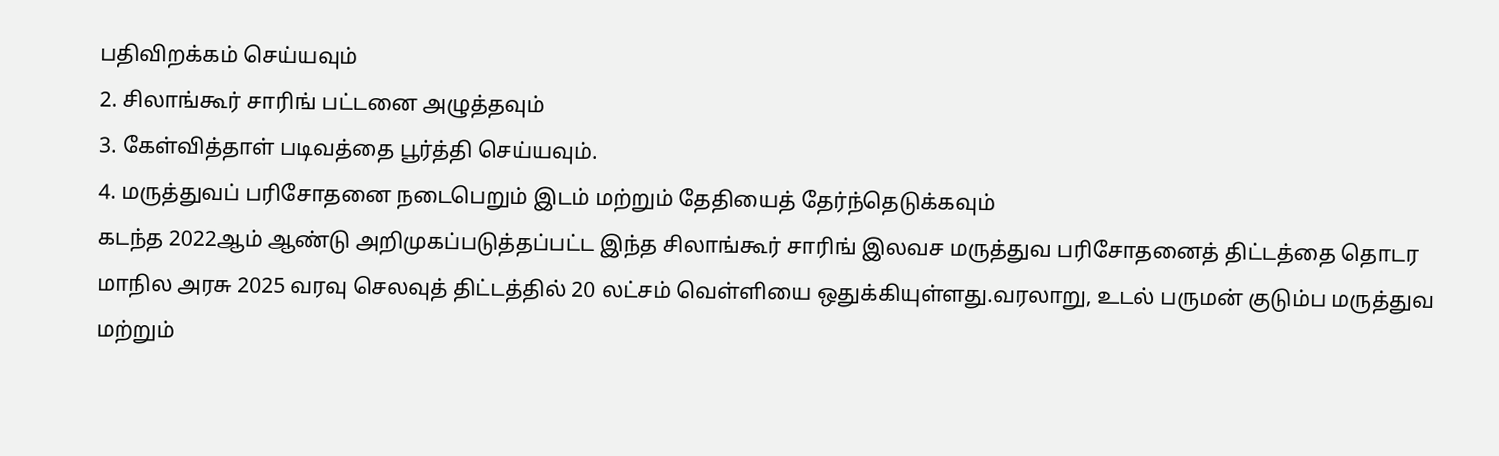பதிவிறக்கம் செய்யவும்
2. சிலாங்கூர் சாரிங் பட்டனை அழுத்தவும்
3. கேள்வித்தாள் படிவத்தை பூர்த்தி செய்யவும்.
4. மருத்துவப் பரிசோதனை நடைபெறும் இடம் மற்றும் தேதியைத் தேர்ந்தெடுக்கவும்
கடந்த 2022ஆம் ஆண்டு அறிமுகப்படுத்தப்பட்ட இந்த சிலாங்கூர் சாரிங் இலவச மருத்துவ பரிசோதனைத் திட்டத்தை தொடர மாநில அரசு 2025 வரவு செலவுத் திட்டத்தில் 20 லட்சம் வெள்ளியை ஒதுக்கியுள்ளது.வரலாறு, உடல் பருமன் குடும்ப மருத்துவ மற்றும்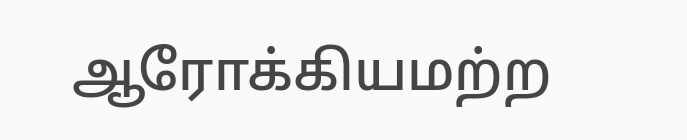ஆரோக்கியமற்ற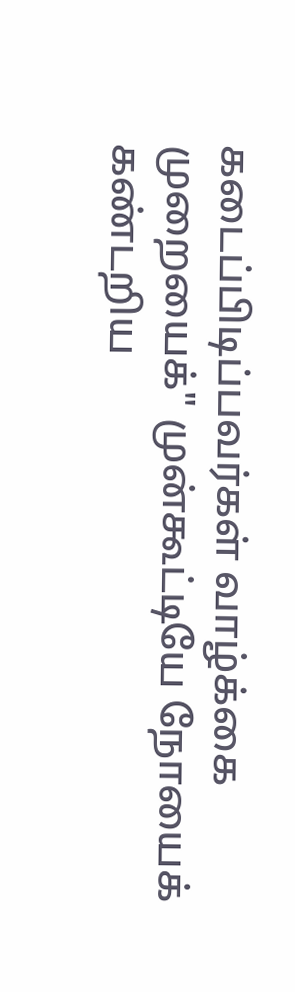கடைப்பிடிப்பவர்கள் வாழ்க்கை முறையைக்" முன்கூட்டியே நோயைக் கண்டறிய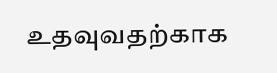உதவுவதற்காக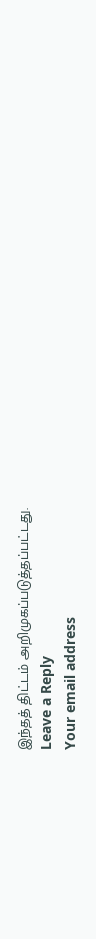இந்தத் திட்டம் அறிமுகப்படுத்தப்பட்டது.
Leave a Reply
Your email address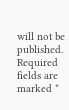will not be published. Required fields are marked *